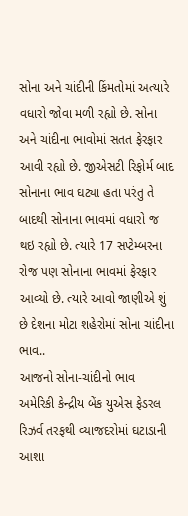સોના અને ચાંદીની કિંમતોમાં અત્યારે વધારો જોવા મળી રહ્યો છે. સોના અને ચાંદીના ભાવોમાં સતત ફેરફાર આવી રહ્યો છે. જીએસટી રિફોર્મ બાદ સોનાના ભાવ ઘટ્યા હતા પરંતુ તે બાદથી સોનાના ભાવમાં વધારો જ થઇ રહ્યો છે. ત્યારે 17 સપ્ટેમ્બરના રોજ પણ સોનાના ભાવમાં ફેરફાર આવ્યો છે. ત્યારે આવો જાણીએ શું છે દેશના મોટા શહેરોમાં સોના ચાંદીના ભાવ..
આજનો સોના-ચાંદીનો ભાવ
અમેરિકી કેન્દ્રીય બેંક યુએસ ફેડરલ રિઝર્વ તરફથી વ્યાજદરોમાં ઘટાડાની આશા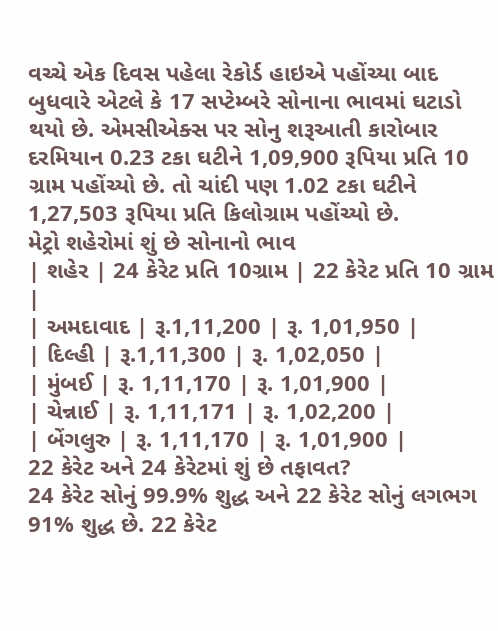વચ્ચે એક દિવસ પહેલા રેકોર્ડ હાઇએ પહોંચ્યા બાદ બુધવારે એટલે કે 17 સપ્ટેમ્બરે સોનાના ભાવમાં ઘટાડો થયો છે. એમસીએક્સ પર સોનુ શરૂઆતી કારોબાર દરમિયાન 0.23 ટકા ઘટીને 1,09,900 રૂપિયા પ્રતિ 10 ગ્રામ પહોંચ્યો છે. તો ચાંદી પણ 1.02 ટકા ઘટીને 1,27,503 રૂપિયા પ્રતિ કિલોગ્રામ પહોંચ્યો છે.
મેટ્રો શહેરોમાં શું છે સોનાનો ભાવ
| શહેર | 24 કેરેટ પ્રતિ 10ગ્રામ | 22 કેરેટ પ્રતિ 10 ગ્રામ |
| અમદાવાદ | રૂ.1,11,200 | રૂ. 1,01,950 |
| દિલ્હી | રૂ.1,11,300 | રૂ. 1,02,050 |
| મુંબઈ | રૂ. 1,11,170 | રૂ. 1,01,900 |
| ચેન્નાઈ | રૂ. 1,11,171 | રૂ. 1,02,200 |
| બેંગલુરુ | રૂ. 1,11,170 | રૂ. 1,01,900 |
22 કેરેટ અને 24 કેરેટમાં શું છે તફાવત?
24 કેરેટ સોનું 99.9% શુદ્ધ અને 22 કેરેટ સોનું લગભગ 91% શુદ્ધ છે. 22 કેરેટ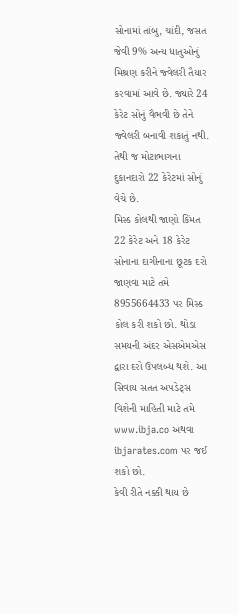સોનામાં તાંબુ, ચાંદી, જસત જેવી 9% અન્ય ધાતુઓનું મિશ્રણ કરીને જ્વેલરી તૈયાર કરવામાં આવે છે. જ્યારે 24 કેરેટ સોનું વૈભવી છે તેને જ્વેલરી બનાવી શકાતું નથી. તેથી જ મોટાભાગના દુકાનદારો 22 કેરેટમાં સોનું વેચે છે.
મિસ્ડ કોલથી જાણો કિંમત
22 કેરેટ અને 18 કેરેટ સોનાના દાગીનાના છૂટક દરો જાણવા માટે તમે 8955664433 પર મિસ્ડ કોલ કરી શકો છો. થોડા સમયની અંદર એસએમએસ દ્વારા દરો ઉપલબ્ધ થશે. આ સિવાય સતત અપડેટ્સ વિશેની માહિતી માટે તમે www.ibja.co અથવા ibjarates.com પર જઈ શકો છો.
કેવી રીતે નક્કી થાય છે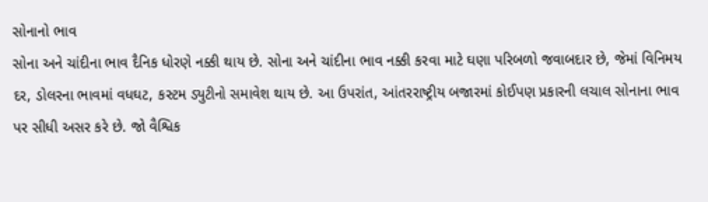સોનાનો ભાવ
સોના અને ચાંદીના ભાવ દૈનિક ધોરણે નક્કી થાય છે. સોના અને ચાંદીના ભાવ નક્કી કરવા માટે ઘણા પરિબળો જવાબદાર છે, જેમાં વિનિમય દર, ડોલરના ભાવમાં વધઘટ, કસ્ટમ ડ્યુટીનો સમાવેશ થાય છે. આ ઉપરાંત, આંતરરાષ્ટ્રીય બજારમાં કોઈપણ પ્રકારની લચાલ સોનાના ભાવ પર સીધી અસર કરે છે. જો વૈશ્વિક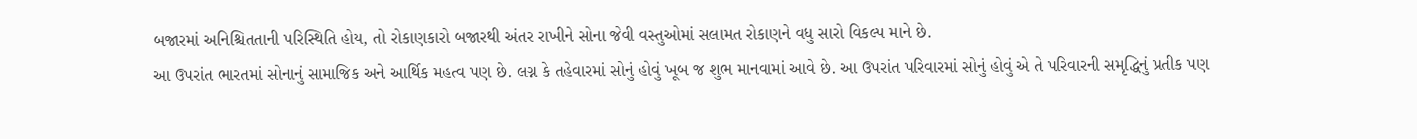બજારમાં અનિશ્ચિતતાની પરિસ્થિતિ હોય, તો રોકાણકારો બજારથી અંતર રાખીને સોના જેવી વસ્તુઓમાં સલામત રોકાણને વધુ સારો વિકલ્પ માને છે.
આ ઉપરાંત ભારતમાં સોનાનું સામાજિક અને આર્થિક મહત્વ પણ છે. લગ્ન કે તહેવારમાં સોનું હોવું ખૂબ જ શુભ માનવામાં આવે છે. આ ઉપરાંત પરિવારમાં સોનું હોવું એ તે પરિવારની સમૃદ્ધિનું પ્રતીક પણ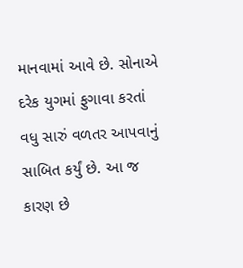માનવામાં આવે છે. સોનાએ દરેક યુગમાં ફુગાવા કરતાં વધુ સારું વળતર આપવાનું સાબિત કર્યું છે. આ જ કારણ છે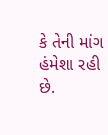કે તેની માંગ હંમેશા રહી છે.